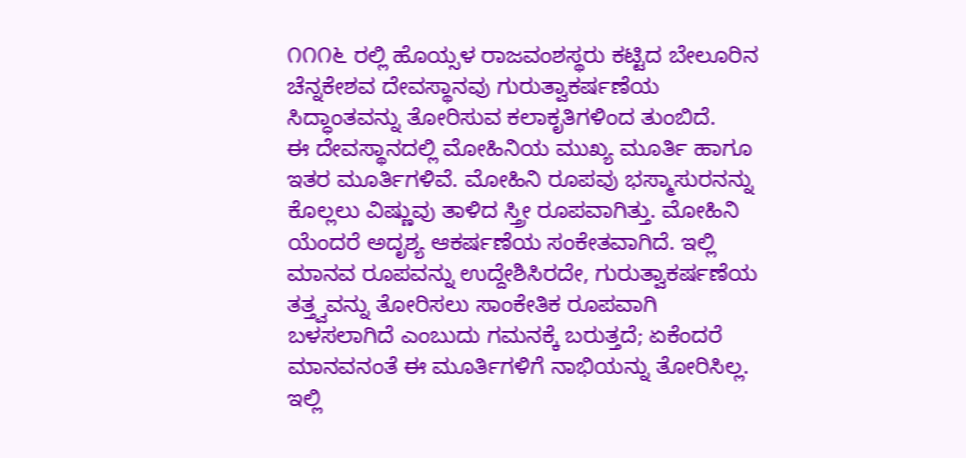೧೧೧೬ ರಲ್ಲಿ ಹೊಯ್ಸಳ ರಾಜವಂಶಸ್ಥರು ಕಟ್ಟಿದ ಬೇಲೂರಿನ ಚೆನ್ನಕೇಶವ ದೇವಸ್ಥಾನವು ಗುರುತ್ವಾಕರ್ಷಣೆಯ ಸಿದ್ಧಾಂತವನ್ನು ತೋರಿಸುವ ಕಲಾಕೃತಿಗಳಿಂದ ತುಂಬಿದೆ.
ಈ ದೇವಸ್ಥಾನದಲ್ಲಿ ಮೋಹಿನಿಯ ಮುಖ್ಯ ಮೂರ್ತಿ ಹಾಗೂ ಇತರ ಮೂರ್ತಿಗಳಿವೆ. ಮೋಹಿನಿ ರೂಪವು ಭಸ್ಮಾಸುರನನ್ನು ಕೊಲ್ಲಲು ವಿಷ್ಣುವು ತಾಳಿದ ಸ್ತ್ರೀ ರೂಪವಾಗಿತ್ತು. ಮೋಹಿನಿ ಯೆಂದರೆ ಅದೃಶ್ಯ ಆಕರ್ಷಣೆಯ ಸಂಕೇತವಾಗಿದೆ. ಇಲ್ಲಿ ಮಾನವ ರೂಪವನ್ನು ಉದ್ದೇಶಿಸಿರದೇ, ಗುರುತ್ವಾಕರ್ಷಣೆಯ ತತ್ತ್ವವನ್ನು ತೋರಿಸಲು ಸಾಂಕೇತಿಕ ರೂಪವಾಗಿ ಬಳಸಲಾಗಿದೆ ಎಂಬುದು ಗಮನಕ್ಕೆ ಬರುತ್ತದೆ; ಏಕೆಂದರೆ ಮಾನವನಂತೆ ಈ ಮೂರ್ತಿಗಳಿಗೆ ನಾಭಿಯನ್ನು ತೋರಿಸಿಲ್ಲ. ಇಲ್ಲಿ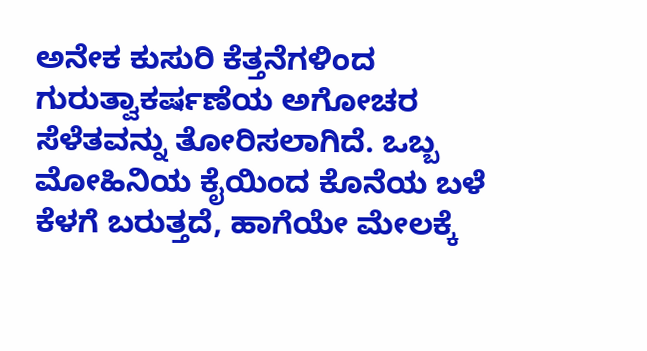ಅನೇಕ ಕುಸುರಿ ಕೆತ್ತನೆಗಳಿಂದ ಗುರುತ್ವಾಕರ್ಷಣೆಯ ಅಗೋಚರ ಸೆಳೆತವನ್ನು ತೋರಿಸಲಾಗಿದೆ. ಒಬ್ಬ ಮೋಹಿನಿಯ ಕೈಯಿಂದ ಕೊನೆಯ ಬಳೆ ಕೆಳಗೆ ಬರುತ್ತದೆ, ಹಾಗೆಯೇ ಮೇಲಕ್ಕೆ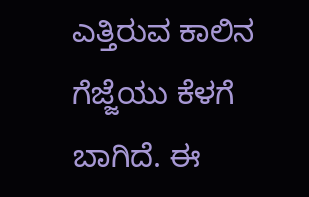ಎತ್ತಿರುವ ಕಾಲಿನ ಗೆಜ್ಜೆಯು ಕೆಳಗೆ ಬಾಗಿದೆ. ಈ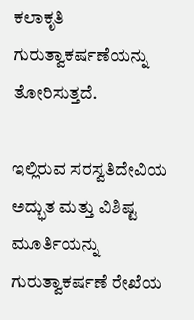ಕಲಾಕೃತಿ ಗುರುತ್ವಾಕರ್ಷಣೆಯನ್ನು ತೋರಿಸುತ್ತದೆ.

ಇಲ್ಲಿರುವ ಸರಸ್ವತಿದೇವಿಯ ಅದ್ಭುತ ಮತ್ತು ವಿಶಿಷ್ಟ ಮೂರ್ತಿಯನ್ನು ಗುರುತ್ವಾಕರ್ಷಣೆ ರೇಖೆಯ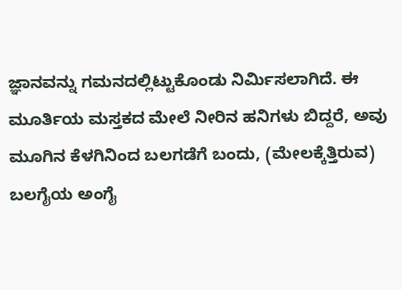ಜ್ಞಾನವನ್ನು ಗಮನದಲ್ಲಿಟ್ಟುಕೊಂಡು ನಿರ್ಮಿಸಲಾಗಿದೆ. ಈ ಮೂರ್ತಿಯ ಮಸ್ತಕದ ಮೇಲೆ ನೀರಿನ ಹನಿಗಳು ಬಿದ್ದರೆ, ಅವು ಮೂಗಿನ ಕೆಳಗಿನಿಂದ ಬಲಗಡೆಗೆ ಬಂದು, (ಮೇಲಕ್ಕೆತ್ತಿರುವ) ಬಲಗೈಯ ಅಂಗೈ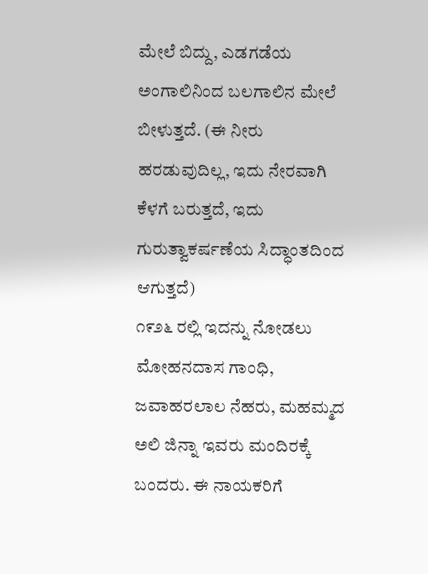ಮೇಲೆ ಬಿದ್ದು, ಎಡಗಡೆಯ ಅಂಗಾಲಿನಿಂದ ಬಲಗಾಲಿನ ಮೇಲೆ ಬೀಳುತ್ತದೆ. (ಈ ನೀರು ಹರಡುವುದಿಲ್ಲ, ಇದು ನೇರವಾಗಿ ಕೆಳಗೆ ಬರುತ್ತದೆ, ಇದು ಗುರುತ್ವಾಕರ್ಷಣೆಯ ಸಿದ್ಧಾಂತದಿಂದ ಆಗುತ್ತದೆ)
೧೯೨೬ ರಲ್ಲಿ ಇದನ್ನು ನೋಡಲು ಮೋಹನದಾಸ ಗಾಂಧಿ, ಜವಾಹರಲಾಲ ನೆಹರು, ಮಹಮ್ಮದ ಅಲಿ ಜಿನ್ನಾ ಇವರು ಮಂದಿರಕ್ಕೆ ಬಂದರು. ಈ ನಾಯಕರಿಗೆ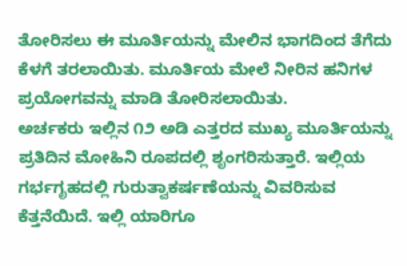ತೋರಿಸಲು ಈ ಮೂರ್ತಿಯನ್ನು ಮೇಲಿನ ಭಾಗದಿಂದ ತೆಗೆದು ಕೆಳಗೆ ತರಲಾಯಿತು. ಮೂರ್ತಿಯ ಮೇಲೆ ನೀರಿನ ಹನಿಗಳ ಪ್ರಯೋಗವನ್ನು ಮಾಡಿ ತೋರಿಸಲಾಯಿತು.
ಅರ್ಚಕರು ಇಲ್ಲಿನ ೧೨ ಅಡಿ ಎತ್ತರದ ಮುಖ್ಯ ಮೂರ್ತಿಯನ್ನು ಪ್ರತಿದಿನ ಮೋಹಿನಿ ರೂಪದಲ್ಲಿ ಶೃಂಗರಿಸುತ್ತಾರೆ. ಇಲ್ಲಿಯ ಗರ್ಭಗೃಹದಲ್ಲಿ ಗುರುತ್ವಾಕರ್ಷಣೆಯನ್ನು ವಿವರಿಸುವ ಕೆತ್ತನೆಯಿದೆ. ಇಲ್ಲಿ ಯಾರಿಗೂ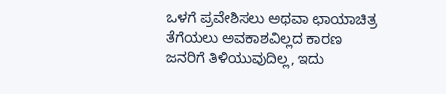ಒಳಗೆ ಪ್ರವೇಶಿಸಲು ಅಥವಾ ಛಾಯಾಚಿತ್ರ ತೆಗೆಯಲು ಅವಕಾಶವಿಲ್ಲದ ಕಾರಣ ಜನರಿಗೆ ತಿಳಿಯುವುದಿಲ್ಲ, ಇದು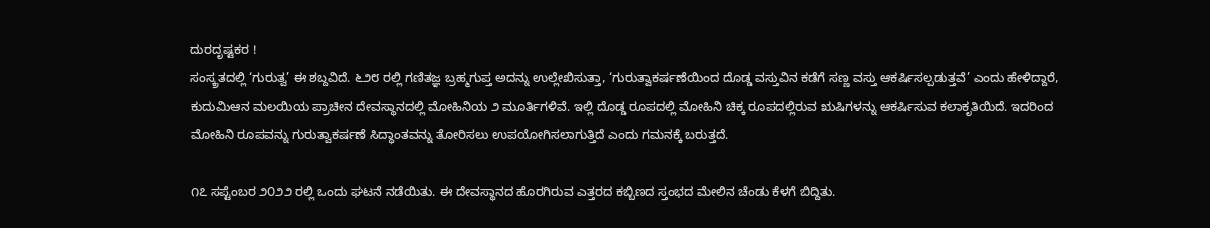ದುರದೃಷ್ಟಕರ !
ಸಂಸ್ಕ್ರತದಲ್ಲಿ ‘ಗುರುತ್ವ’ ಈ ಶಬ್ದವಿದೆ. ೬೨೮ ರಲ್ಲಿ ಗಣಿತಜ್ಞ ಬ್ರಹ್ಮಗುಪ್ತ ಅದನ್ನು ಉಲ್ಲೇಖಿಸುತ್ತಾ, ‘ಗುರುತ್ವಾಕರ್ಷಣೆಯಿಂದ ದೊಡ್ಡ ವಸ್ತುವಿನ ಕಡೆಗೆ ಸಣ್ಣ ವಸ್ತು ಆಕರ್ಷಿಸಲ್ಪಡುತ್ತವೆ’ ಎಂದು ಹೇಳಿದ್ದಾರೆ, ಕುದುಮಿಆನ ಮಲಯಿಯ ಪ್ರಾಚೀನ ದೇವಸ್ಥಾನದಲ್ಲಿ ಮೋಹಿನಿಯ ೨ ಮೂರ್ತಿಗಳಿವೆ. ಇಲ್ಲಿ ದೊಡ್ಡ ರೂಪದಲ್ಲಿ ಮೋಹಿನಿ ಚಿಕ್ಕ ರೂಪದಲ್ಲಿರುವ ಋಷಿಗಳನ್ನು ಆಕರ್ಷಿಸುವ ಕಲಾಕೃತಿಯಿದೆ. ಇದರಿಂದ ಮೋಹಿನಿ ರೂಪವನ್ನು ಗುರುತ್ವಾಕರ್ಷಣೆ ಸಿದ್ಧಾಂತವನ್ನು ತೋರಿಸಲು ಉಪಯೋಗಿಸಲಾಗುತ್ತಿದೆ ಎಂದು ಗಮನಕ್ಕೆ ಬರುತ್ತದೆ.

೧೭ ಸಪ್ಟೆಂಬರ ೨೦೨೨ ರಲ್ಲಿ ಒಂದು ಘಟನೆ ನಡೆಯಿತು. ಈ ದೇವಸ್ಥಾನದ ಹೊರಗಿರುವ ಎತ್ತರದ ಕಬ್ಬಿಣದ ಸ್ತಂಭದ ಮೇಲಿನ ಚೆಂಡು ಕೆಳಗೆ ಬಿದ್ದಿತು.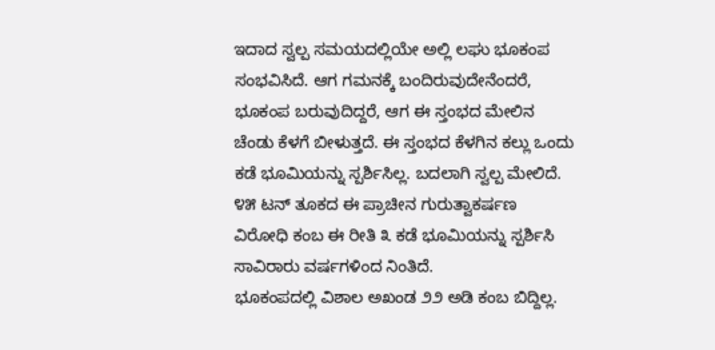ಇದಾದ ಸ್ವಲ್ಪ ಸಮಯದಲ್ಲಿಯೇ ಅಲ್ಲಿ ಲಘು ಭೂಕಂಪ ಸಂಭವಿಸಿದೆ. ಆಗ ಗಮನಕ್ಕೆ ಬಂದಿರುವುದೇನೆಂದರೆ, ಭೂಕಂಪ ಬರುವುದಿದ್ದರೆ, ಆಗ ಈ ಸ್ತಂಭದ ಮೇಲಿನ ಚೆಂಡು ಕೆಳಗೆ ಬೀಳುತ್ತದೆ. ಈ ಸ್ತಂಭದ ಕೆಳಗಿನ ಕಲ್ಲು ಒಂದು ಕಡೆ ಭೂಮಿಯನ್ನು ಸ್ಪರ್ಶಿಸಿಲ್ಲ. ಬದಲಾಗಿ ಸ್ವಲ್ಪ ಮೇಲಿದೆ. ೪೫ ಟನ್ ತೂಕದ ಈ ಪ್ರಾಚೀನ ಗುರುತ್ವಾಕರ್ಷಣ ವಿರೋಧಿ ಕಂಬ ಈ ರೀತಿ ೩ ಕಡೆ ಭೂಮಿಯನ್ನು ಸ್ಪರ್ಶಿಸಿ ಸಾವಿರಾರು ವರ್ಷಗಳಿಂದ ನಿಂತಿದೆ.
ಭೂಕಂಪದಲ್ಲಿ ವಿಶಾಲ ಅಖಂಡ ೨೨ ಅಡಿ ಕಂಬ ಬಿದ್ದಿಲ್ಲ.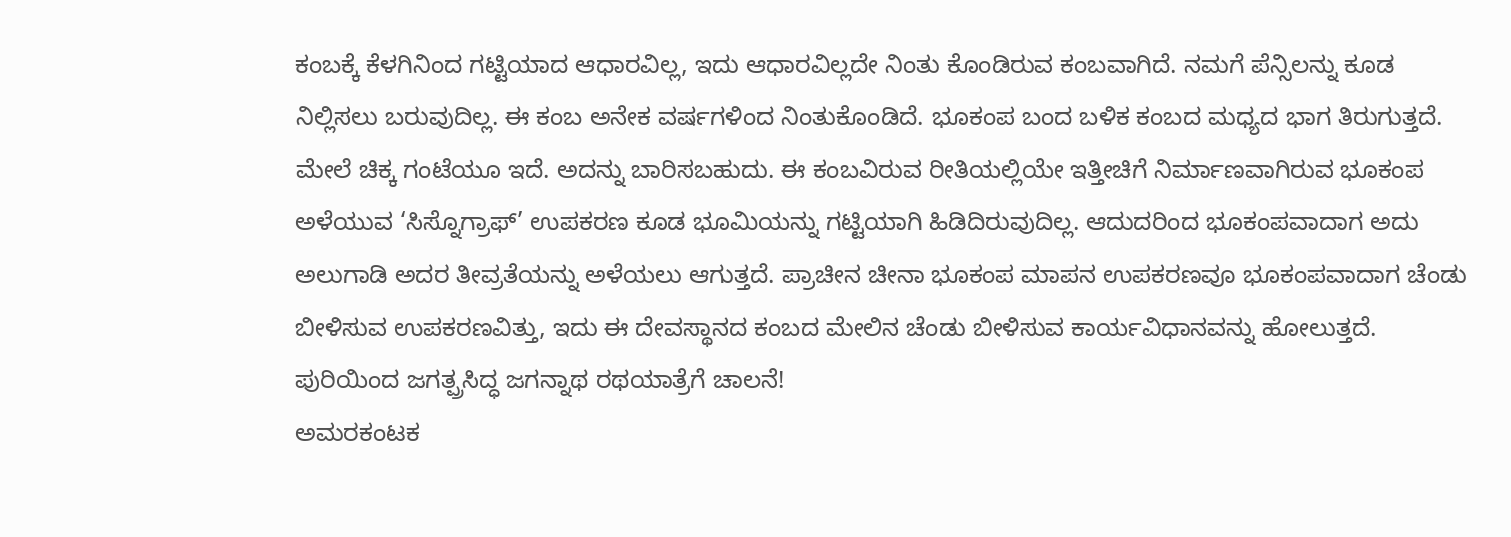ಕಂಬಕ್ಕೆ ಕೆಳಗಿನಿಂದ ಗಟ್ಟಿಯಾದ ಆಧಾರವಿಲ್ಲ, ಇದು ಆಧಾರವಿಲ್ಲದೇ ನಿಂತು ಕೊಂಡಿರುವ ಕಂಬವಾಗಿದೆ. ನಮಗೆ ಪೆನ್ಸಿಲನ್ನು ಕೂಡ ನಿಲ್ಲಿಸಲು ಬರುವುದಿಲ್ಲ. ಈ ಕಂಬ ಅನೇಕ ವರ್ಷಗಳಿಂದ ನಿಂತುಕೊಂಡಿದೆ. ಭೂಕಂಪ ಬಂದ ಬಳಿಕ ಕಂಬದ ಮಧ್ಯದ ಭಾಗ ತಿರುಗುತ್ತದೆ. ಮೇಲೆ ಚಿಕ್ಕ ಗಂಟೆಯೂ ಇದೆ. ಅದನ್ನು ಬಾರಿಸಬಹುದು. ಈ ಕಂಬವಿರುವ ರೀತಿಯಲ್ಲಿಯೇ ಇತ್ತೀಚಿಗೆ ನಿರ್ಮಾಣವಾಗಿರುವ ಭೂಕಂಪ ಅಳೆಯುವ ‘ಸಿಸ್ನೊಗ್ರಾಫ್’ ಉಪಕರಣ ಕೂಡ ಭೂಮಿಯನ್ನು ಗಟ್ಟಿಯಾಗಿ ಹಿಡಿದಿರುವುದಿಲ್ಲ. ಆದುದರಿಂದ ಭೂಕಂಪವಾದಾಗ ಅದು ಅಲುಗಾಡಿ ಅದರ ತೀವ್ರತೆಯನ್ನು ಅಳೆಯಲು ಆಗುತ್ತದೆ. ಪ್ರಾಚೀನ ಚೀನಾ ಭೂಕಂಪ ಮಾಪನ ಉಪಕರಣವೂ ಭೂಕಂಪವಾದಾಗ ಚೆಂಡು ಬೀಳಿಸುವ ಉಪಕರಣವಿತ್ತು, ಇದು ಈ ದೇವಸ್ಥಾನದ ಕಂಬದ ಮೇಲಿನ ಚೆಂಡು ಬೀಳಿಸುವ ಕಾರ್ಯವಿಧಾನವನ್ನು ಹೋಲುತ್ತದೆ.
ಪುರಿಯಿಂದ ಜಗತ್ಪ್ರಸಿದ್ಧ ಜಗನ್ನಾಥ ರಥಯಾತ್ರೆಗೆ ಚಾಲನೆ!
ಅಮರಕಂಟಕ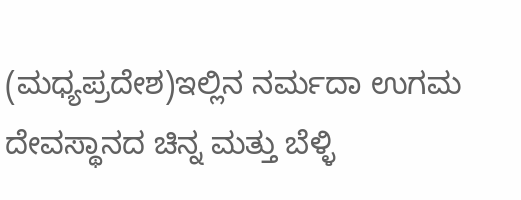(ಮಧ್ಯಪ್ರದೇಶ)ಇಲ್ಲಿನ ನರ್ಮದಾ ಉಗಮ ದೇವಸ್ಥಾನದ ಚಿನ್ನ ಮತ್ತು ಬೆಳ್ಳಿ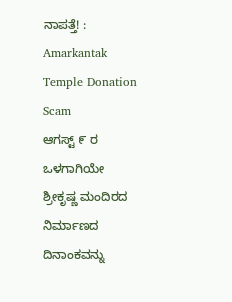ನಾಪತ್ತೆ! : Amarkantak Temple Donation Scam
ಆಗಸ್ಟ್ ೯ ರ ಒಳಗಾಗಿಯೇ ಶ್ರೀಕೃಷ್ಣ ಮಂದಿರದ ನಿರ್ಮಾಣದ ದಿನಾಂಕವನ್ನು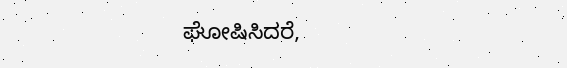ಘೋಷಿಸಿದರೆ,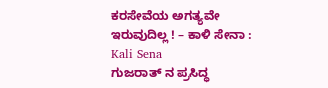ಕರಸೇವೆಯ ಅಗತ್ಯವೇ ಇರುವುದಿಲ್ಲ ! – ಕಾಳಿ ಸೇನಾ : Kali Sena
ಗುಜರಾತ್ ನ ಪ್ರಸಿದ್ಧ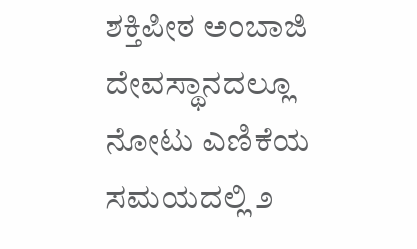ಶಕ್ತಿಪೀಠ ಅಂಬಾಜಿ ದೇವಸ್ಥಾನದಲ್ಲೂ ನೋಟು ಎಣಿಕೆಯ ಸಮಯದಲ್ಲಿ ೨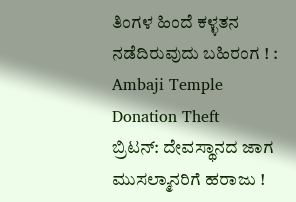ತಿಂಗಳ ಹಿಂದೆ ಕಳ್ಳತನ ನಡೆದಿರುವುದು ಬಹಿರಂಗ ! : Ambaji Temple Donation Theft
ಬ್ರಿಟನ್: ದೇವಸ್ಥಾನದ ಜಾಗ ಮುಸಲ್ಮಾನರಿಗೆ ಹರಾಜು !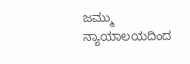ಜಮ್ಮು ನ್ಯಾಯಾಲಯದಿಂದ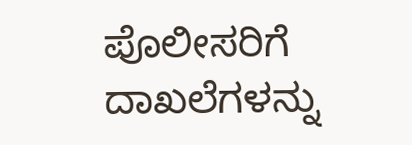ಪೊಲೀಸರಿಗೆ ದಾಖಲೆಗಳನ್ನು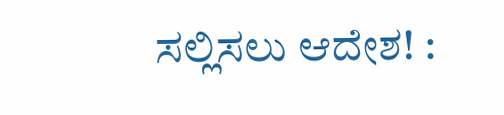ಸಲ್ಲಿಸಲು ಆದೇಶ! :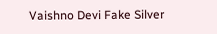Vaishno Devi Fake Silver